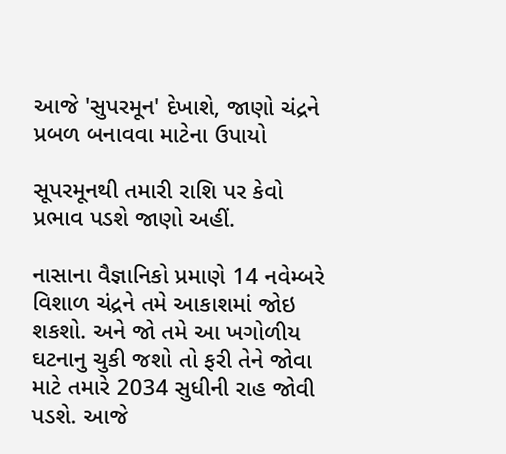આજે 'સુપરમૂન' દેખાશે, જાણો ચંદ્રને પ્રબળ બનાવવા માટેના ઉપાયો

સૂપરમૂનથી તમારી રાશિ પર કેવો પ્રભાવ પડશે જાણો અહીં.

નાસાના વૈજ્ઞાનિકો પ્રમાણે 14 નવેમ્બરે વિશાળ ચંદ્રને તમે આકાશમાં જોઇ શકશો. અને જો તમે આ ખગોળીય ઘટનાનુ ચુકી જશો તો ફરી તેને જોવા માટે તમારે 2034 સુધીની રાહ જોવી પડશે. આજે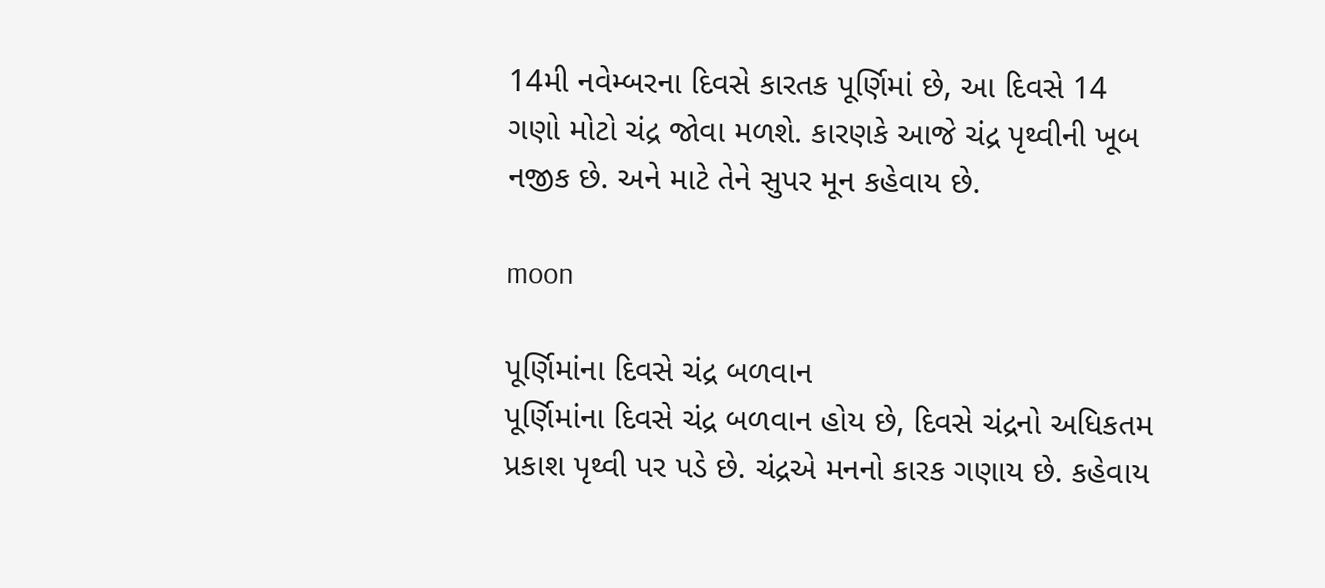14મી નવેમ્બરના દિવસે કારતક પૂર્ણિમાં છે, આ દિવસે 14 ગણો મોટો ચંદ્ર જોવા મળશે. કારણકે આજે ચંદ્ર પૃથ્વીની ખૂબ નજીક છે. અને માટે તેને સુપર મૂન કહેવાય છે.

moon

પૂર્ણિમાંના દિવસે ચંદ્ર બળવાન
પૂર્ણિમાંના દિવસે ચંદ્ર બળવાન હોય છે, દિવસે ચંદ્રનો અધિકતમ પ્રકાશ પૃથ્વી પર પડે છે. ચંદ્રએ મનનો કારક ગણાય છે. કહેવાય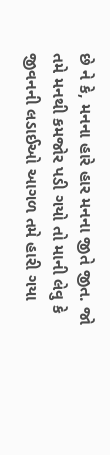છે ને કે, મનના હારે હાર મનના જીતે જીત. જો તમે મનથી કમજોર પડી ગયો તો માની લેવુ કે જીવનની લડાઈઓ આગળ તમે હારી ગયા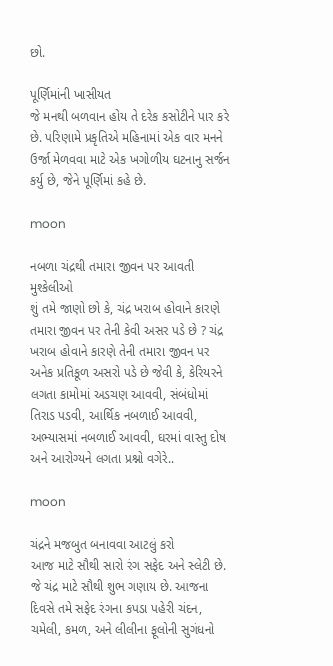છો.

પૂર્ણિમાંની ખાસીયત
જે મનથી બળવાન હોય તે દરેક કસોટીને પાર કરે છે. પરિણામે પ્રકૃતિએ મહિનામાં એક વાર મનને ઉર્જા મેળવવા માટે એક ખગોળીય ઘટનાનુ સર્જન કર્યુ છે, જેને પૂર્ણિમાં કહે છે.

moon

નબળા ચંદ્રથી તમારા જીવન પર આવતી મુશ્કેલીઓ
શું તમે જાણો છો કે, ચંદ્ર ખરાબ હોવાને કારણે તમારા જીવન પર તેની કેવી અસર પડે છે ? ચંદ્ર ખરાબ હોવાને કારણે તેની તમારા જીવન પર અનેક પ્રતિકૂળ અસરો પડે છે જેવી કે, કેરિયરને લગતા કામોમાં અડચણ આવવી, સંબંધોમાં તિરાડ પડવી, આર્થિક નબળાઈ આવવી, અભ્યાસમાં નબળાઈ આવવી, ઘરમાં વાસ્તુ દોષ અને આરોગ્યને લગતા પ્રશ્નો વગેરે..

moon

ચંદ્રને મજબુત બનાવવા આટલું કરો
આજ માટે સૌથી સારો રંગ સફેદ અને સ્લેટી છે. જે ચંદ્ર માટે સૌથી શુભ ગણાય છે. આજના દિવસે તમે સફેદ રંગના કપડા પહેરી ચંદન, ચમેલી, કમળ, અને લીલીના ફૂલોની સુગંધનો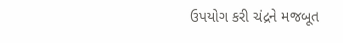ઉપયોગ કરી ચંદ્રને મજબૂત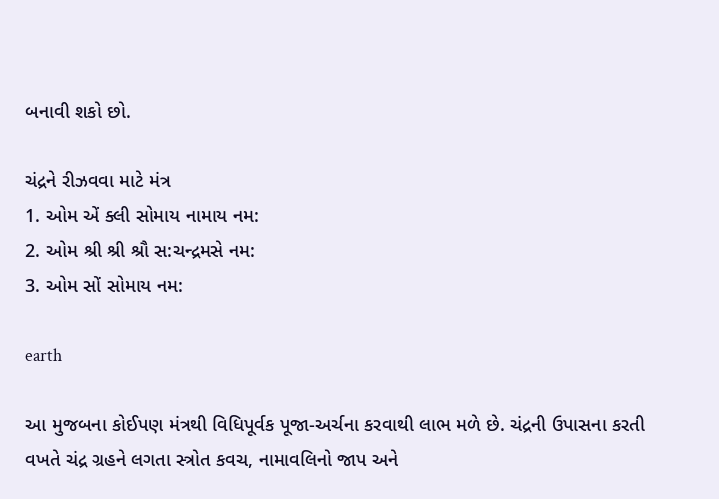બનાવી શકો છો.

ચંદ્રને રીઝવવા માટે મંત્ર
1. ઓમ એં ક્લી સોમાય નામાય નમ:
2. ઓમ શ્રી શ્રી શ્રૌ સ:ચન્દ્રમસે નમ:
3. ઓમ સોં સોમાય નમ:

earth

આ મુજબના કોઈપણ મંત્રથી વિધિપૂર્વક પૂજા-અર્ચના કરવાથી લાભ મળે છે. ચંદ્રની ઉપાસના કરતી વખતે ચંદ્ર ગ્રહને લગતા સ્ત્રોત કવચ, નામાવલિનો જાપ અને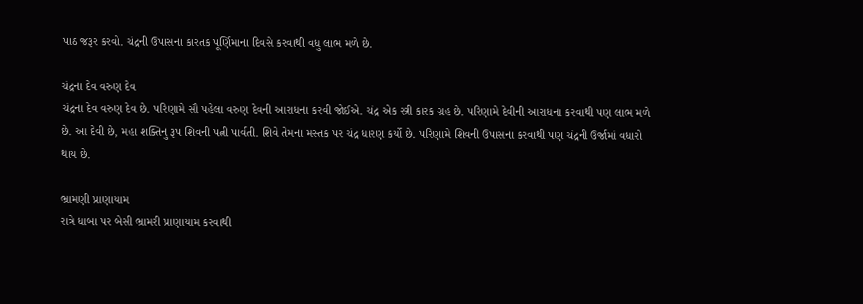પાઠ જરૂર કરવો. ચંદ્રની ઉપાસના કારતક પૂર્ણિમાના દિવસે કરવાથી વધુ લાભ મળે છે.

ચંદ્રના દેવ વરુણ દેવ
ચંદ્રના દેવ વરુણ દેવ છે. પરિણામે સૌ પહેલા વરુણ દેવની આરાધના કરવી જોઈએ. ચંદ્ર એક સ્ત્રી કારક ગ્રહ છે. પરિણામે દેવીની આરાધના કરવાથી પણ લાભ મળે છે. આ દેવી છે, મહા શક્તિનુ રૂપ શિવની પત્ની પાર્વતી. શિવે તેમના મસ્તક પર ચંદ્ર ધારણ કર્યો છે. પરિણામે શિવની ઉપાસના કરવાથી પણ ચંદ્રની ઉર્જામાં વધારો થાય છે.

ભ્રામણી પ્રાણાયામ
રાત્રે ધાબા પર બેસી ભ્રામરી પ્રાણાયામ કરવાથી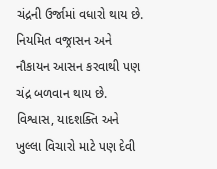ચંદ્રની ઉર્જામાં વધારો થાય છે. નિયમિત વજ્રાસન અને નૌકાયન આસન કરવાથી પણ ચંદ્ર બળવાન થાય છે. વિશ્વાસ, યાદશક્તિ અને ખુલ્લા વિચારો માટે પણ દેવી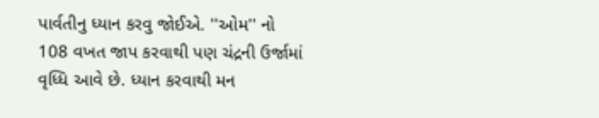પાર્વતીનુ ધ્યાન કરવુ જોઈએ. ''ઓમ'' નો 108 વખત જાપ કરવાથી પણ ચંદ્રની ઉર્જામાં વૃધ્ધિ આવે છે. ધ્યાન કરવાથી મન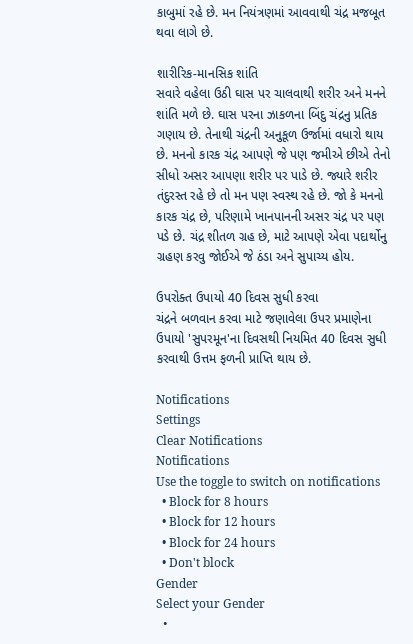કાબુમાં રહે છે. મન નિયંત્રણમાં આવવાથી ચંદ્ર મજબૂત થવા લાગે છે.

શારીરિક-માનસિક શાંતિ
સવારે વહેલા ઉઠી ઘાસ પર ચાલવાથી શરીર અને મનને શાંતિ મળે છે. ઘાસ પરના ઝાકળના બિંદુ ચંદ્રનુ પ્રતિક ગણાય છે. તેનાથી ચંદ્રની અનુકૂળ ઉર્જામાં વધારો થાય છે. મનનો કારક ચંદ્ર આપણે જે પણ જમીએ છીએ તેનો સીધો અસર આપણા શરીર પર પાડે છે. જ્યારે શરીર તંદુરસ્ત રહે છે તો મન પણ સ્વસ્થ રહે છે. જો કે મનનો કારક ચંદ્ર છે, પરિણામે ખાનપાનની અસર ચંદ્ર પર પણ પડે છે. ચંદ્ર શીતળ ગ્રહ છે, માટે આપણે એવા પદાર્થોનુ ગ્રહણ કરવુ જોઈએ જે ઠંડા અને સુપાચ્ય હોય.

ઉપરોક્ત ઉપાયો 40 દિવસ સુધી કરવા
ચંદ્રને બળવાન કરવા માટે જણાવેલા ઉપર પ્રમાણેના ઉપાયો 'સુપરમૂન'ના દિવસથી નિયમિત 40 દિવસ સુધી કરવાથી ઉત્તમ ફળની પ્રાપ્તિ થાય છે.

Notifications
Settings
Clear Notifications
Notifications
Use the toggle to switch on notifications
  • Block for 8 hours
  • Block for 12 hours
  • Block for 24 hours
  • Don't block
Gender
Select your Gender
  •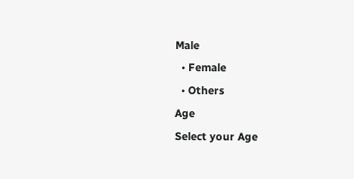Male
  • Female
  • Others
Age
Select your Age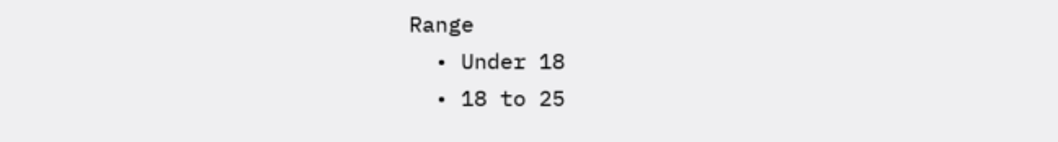Range
  • Under 18
  • 18 to 25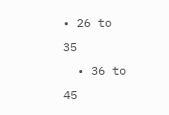• 26 to 35
  • 36 to 45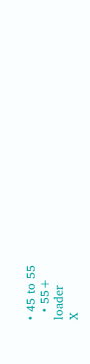• 45 to 55
  • 55+
loader
X